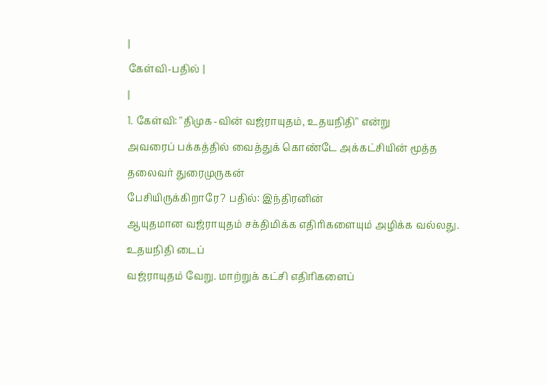|
கேள்வி-பதில் |
|
1. கேள்வி: "திமுக-வின் வஜ்ராயுதம், உதயநிதி" என்று
அவரைப் பக்கத்தில் வைத்துக் கொண்டே அக்கட்சியின் மூத்த தலைவர் துரைமுருகன்
பேசியிருக்கிறாரே? பதில்: இந்திரனின்
ஆயுதமான வஜ்ராயுதம் சக்திமிக்க எதிரிகளையும் அழிக்க வல்லது. உதயநிதி டைப்
வஜ்ராயுதம் வேறு. மாற்றுக் கட்சி எதிரிகளைப்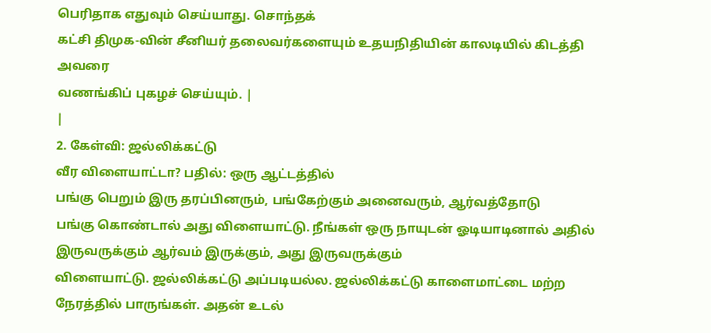பெரிதாக எதுவும் செய்யாது. சொந்தக்
கட்சி திமுக-வின் சீனியர் தலைவர்களையும் உதயநிதியின் காலடியில் கிடத்தி அவரை
வணங்கிப் புகழச் செய்யும். |
|
2. கேள்வி: ஜல்லிக்கட்டு
வீர விளையாட்டா? பதில்: ஒரு ஆட்டத்தில்
பங்கு பெறும் இரு தரப்பினரும், பங்கேற்கும் அனைவரும், ஆர்வத்தோடு
பங்கு கொண்டால் அது விளையாட்டு. நீங்கள் ஒரு நாயுடன் ஓடியாடினால் அதில்
இருவருக்கும் ஆர்வம் இருக்கும், அது இருவருக்கும்
விளையாட்டு. ஜல்லிக்கட்டு அப்படியல்ல. ஜல்லிக்கட்டு காளைமாட்டை மற்ற நேரத்தில் பாருங்கள். அதன் உடல்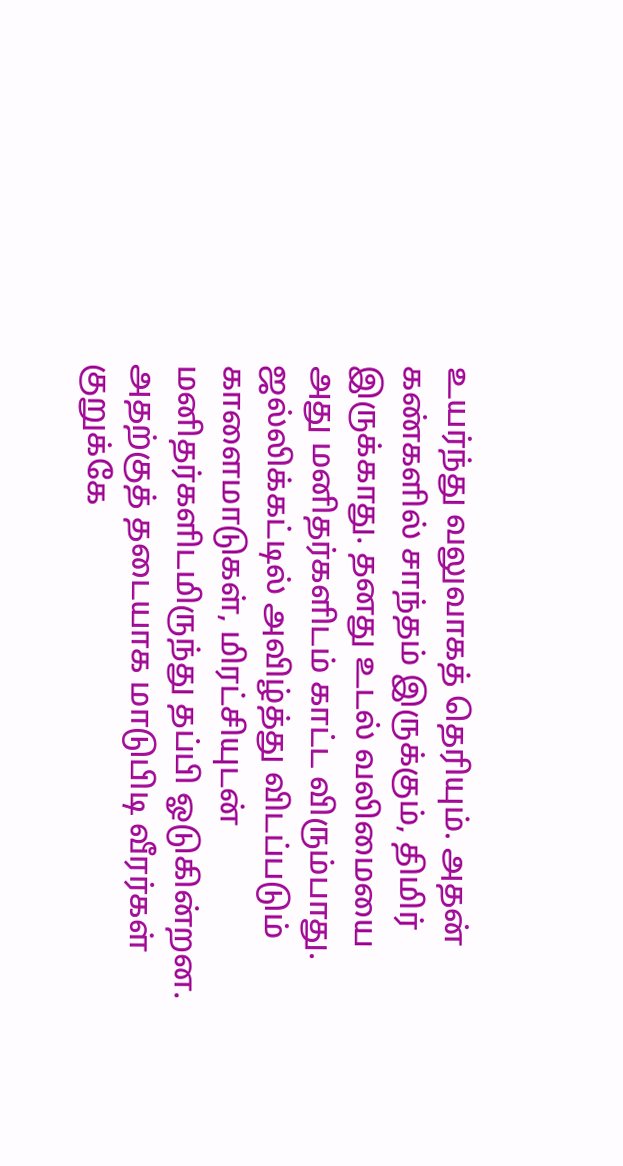உயர்ந்து வலுவாகத் தெரியும். அதன் கண்களில் சாந்தம் இருக்கும், திமிர்
இருக்காது. தனது உடல் வலிமையை அது மனிதர்களிடம் காட்ட விரும்பாது. ஜல்லிக்கட்டில் அவிழ்த்து விடப்படும் காளைமாடுகள், மிரட்சியுடன்
மனிதர்களிடமிருந்து தப்பி ஓடுகின்றன. அதற்குத் தடையாக மாடுபிடி வீரர்கள்
குறுக்கே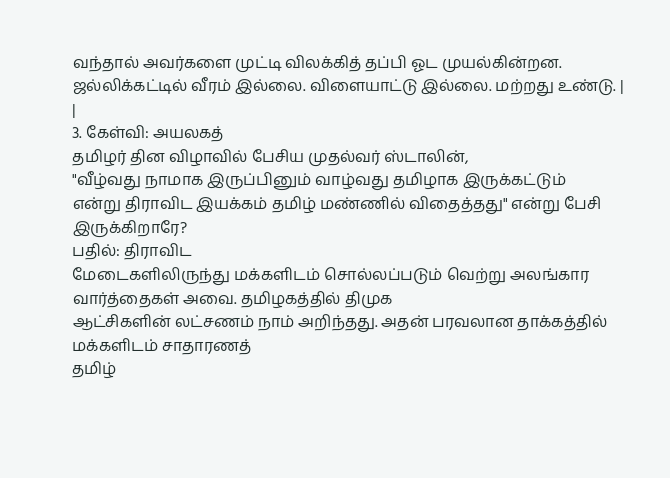வந்தால் அவர்களை முட்டி விலக்கித் தப்பி ஓட முயல்கின்றன.
ஜல்லிக்கட்டில் வீரம் இல்லை. விளையாட்டு இல்லை. மற்றது உண்டு. |
|
3. கேள்வி: அயலகத்
தமிழர் தின விழாவில் பேசிய முதல்வர் ஸ்டாலின்,
"வீழ்வது நாமாக இருப்பினும் வாழ்வது தமிழாக இருக்கட்டும்
என்று திராவிட இயக்கம் தமிழ் மண்ணில் விதைத்தது" என்று பேசி இருக்கிறாரே?
பதில்: திராவிட
மேடைகளிலிருந்து மக்களிடம் சொல்லப்படும் வெற்று அலங்கார வார்த்தைகள் அவை. தமிழகத்தில் திமுக
ஆட்சிகளின் லட்சணம் நாம் அறிந்தது. அதன் பரவலான தாக்கத்தில் மக்களிடம் சாதாரணத்
தமிழ்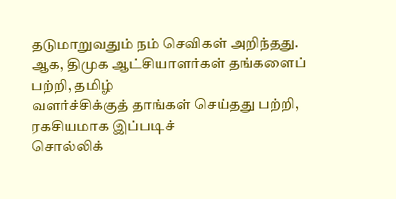தடுமாறுவதும் நம் செவிகள் அறிந்தது. ஆக, திமுக ஆட்சியாளர்கள் தங்களைப் பற்றி, தமிழ்
வளர்ச்சிக்குத் தாங்கள் செய்தது பற்றி, ரகசியமாக இப்படிச்
சொல்லிக்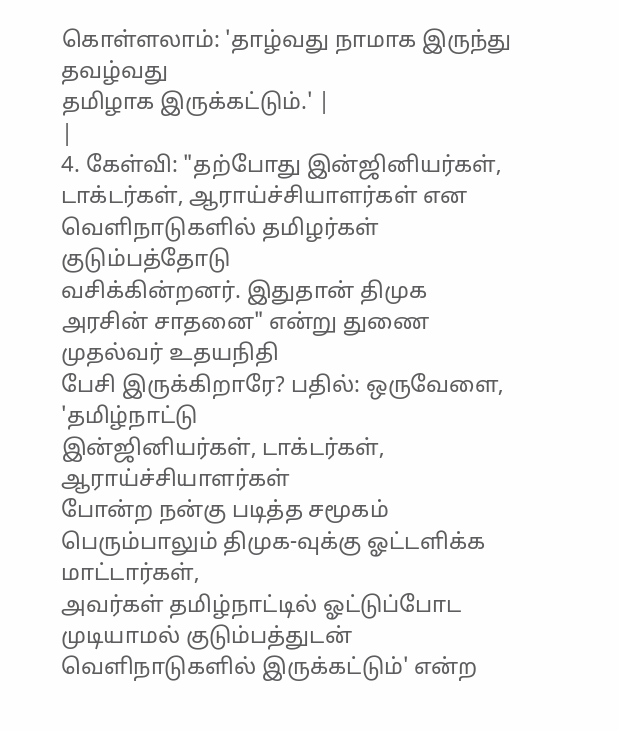கொள்ளலாம்: 'தாழ்வது நாமாக இருந்து தவழ்வது
தமிழாக இருக்கட்டும்.' |
|
4. கேள்வி: "தற்போது இன்ஜினியர்கள், டாக்டர்கள், ஆராய்ச்சியாளர்கள் என வெளிநாடுகளில் தமிழர்கள் குடும்பத்தோடு
வசிக்கின்றனர். இதுதான் திமுக அரசின் சாதனை" என்று துணை முதல்வர் உதயநிதி
பேசி இருக்கிறாரே? பதில்: ஒருவேளை, 'தமிழ்நாட்டு
இன்ஜினியர்கள், டாக்டர்கள், ஆராய்ச்சியாளர்கள்
போன்ற நன்கு படித்த சமூகம் பெரும்பாலும் திமுக-வுக்கு ஓட்டளிக்க மாட்டார்கள்,
அவர்கள் தமிழ்நாட்டில் ஓட்டுப்போட முடியாமல் குடும்பத்துடன்
வெளிநாடுகளில் இருக்கட்டும்' என்ற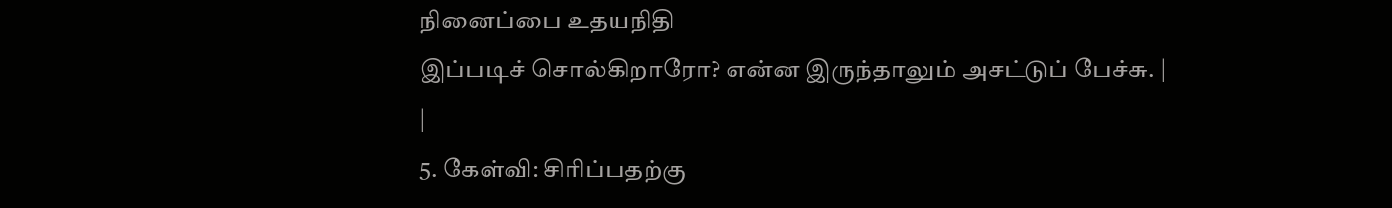நினைப்பை உதயநிதி
இப்படிச் சொல்கிறாரோ? என்ன இருந்தாலும் அசட்டுப் பேச்சு. |
|
5. கேள்வி: சிரிப்பதற்கு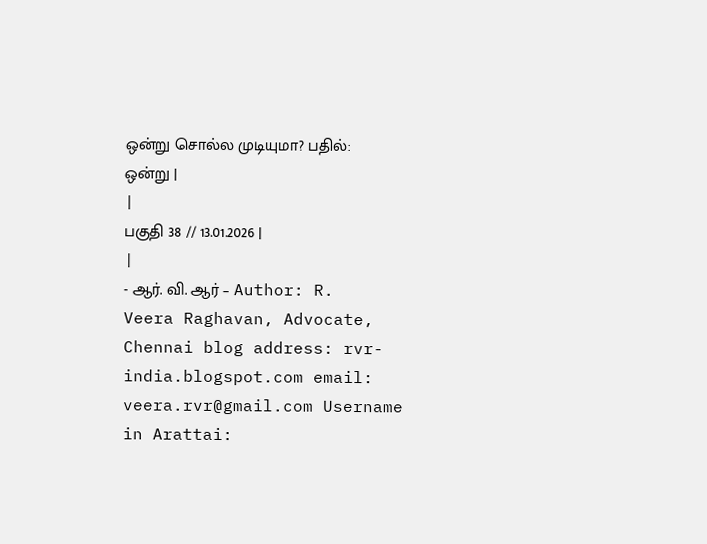ஒன்று சொல்ல முடியுமா? பதில்: ஒன்று |
|
பகுதி 38 // 13.01.2026 |
|
- ஆர். வி. ஆர் – Author: R. Veera Raghavan, Advocate,
Chennai blog address: rvr-india.blogspot.com email: veera.rvr@gmail.com Username in Arattai: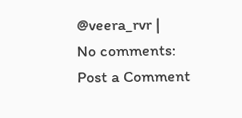@veera_rvr |
No comments:
Post a Comment